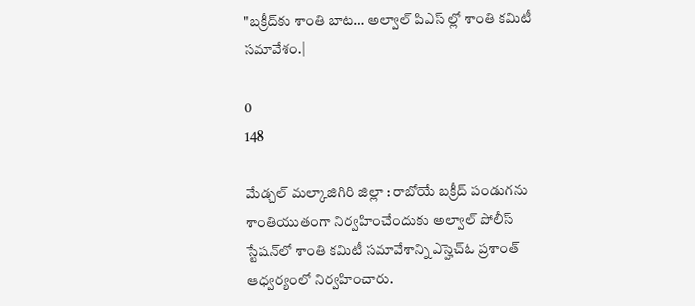"బక్రీద్‌కు శాంతి బాట… అల్వాల్‌ పిఎస్ ల్లో శాంతి కమిటీ సమావేశం.|

0
148

మేడ్చల్ మల్కాజిగిరి జిల్లా : రాబోయే బక్రీద్ పండుగను శాంతియుతంగా నిర్వహించేందుకు అల్వాల్ పోలీస్ స్టేషన్‌లో శాంతి కమిటీ సమావేశాన్ని ఎస్హెచ్ఓ ప్రశాంత్ ఆధ్వర్యంలో నిర్వహించారు.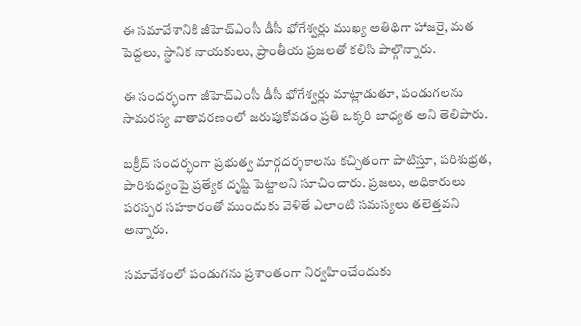ఈ సమావేశానికి జీహెచ్‌ఎంసీ డీసీ భోగేశ్వర్లు ముఖ్య అతిథిగా హాజరై, మత పెద్దలు, స్థానిక నాయకులు, ప్రాంతీయ ప్రజలతో కలిసి పాల్గొన్నారు.

ఈ సందర్భంగా జీహెచ్‌ఎంసీ డీసీ భోగేశ్వర్లు మాట్లాడుతూ, పండుగలను సామరస్య వాతావరణంలో జరుపుకోవడం ప్రతి ఒక్కరి బాధ్యత అని తెలిపారు.

బక్రీద్ సందర్భంగా ప్రభుత్వ మార్గదర్శకాలను కచ్చితంగా పాటిస్తూ, పరిశుభ్రత, పారిశుధ్యంపై ప్రత్యేక దృష్టి పెట్టాలని సూచించారు. ప్రజలు, అధికారులు పరస్పర సహకారంతో ముందుకు వెళితే ఎలాంటి సమస్యలు తలెత్తవని అన్నారు.

సమావేశంలో పండుగను ప్రశాంతంగా నిర్వహించేందుకు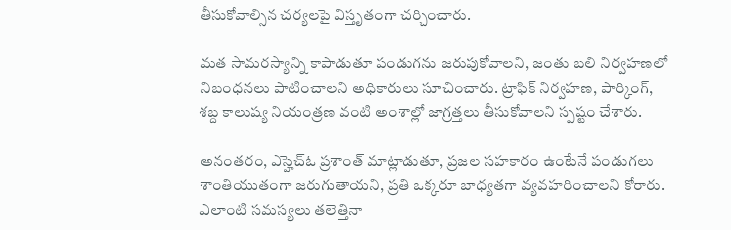తీసుకోవాల్సిన చర్యలపై విస్తృతంగా చర్చించారు.

మత సామరస్యాన్ని కాపాడుతూ పండుగను జరుపుకోవాలని, జంతు బలి నిర్వహణలో నిబంధనలు పాటించాలని అధికారులు సూచించారు. ట్రాఫిక్ నిర్వహణ, పార్కింగ్, శబ్ద కాలుష్య నియంత్రణ వంటి అంశాల్లో జాగ్రత్తలు తీసుకోవాలని స్పష్టం చేశారు.

అనంతరం, ఎస్హెచ్ఓ ప్రశాంత్ మాట్లాడుతూ, ప్రజల సహకారం ఉంటేనే పండుగలు శాంతియుతంగా జరుగుతాయని, ప్రతి ఒక్కరూ బాధ్యతగా వ్యవహరించాలని కోరారు. ఎలాంటి సమస్యలు తలెత్తినా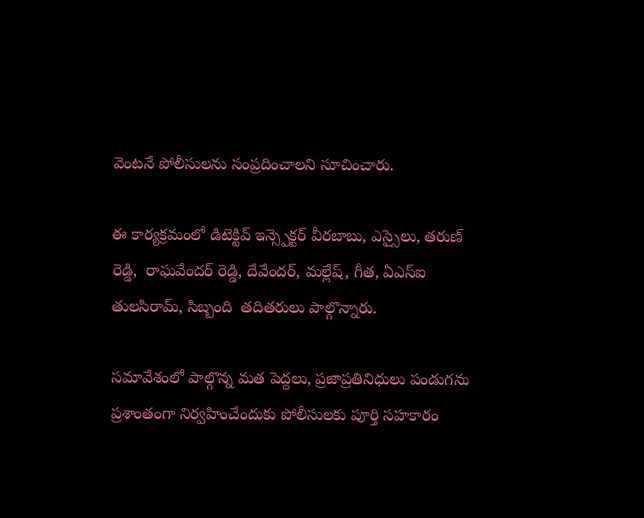వెంటనే పోలీసులను సంప్రదించాలని సూచించారు.

ఈ కార్యక్రమంలో డిటెక్టివ్ ఇన్స్పెక్టర్ వీరబాబు, ఎస్సైలు, తరుణ్ రెడ్డి,  రాఘవేందర్ రెడ్డి, దేవేందర్, మల్లేష్, గీత, ఏఎస్ఐ తులసిరామ్, సిబ్బంది  తదితరులు పాల్గొన్నారు.

సమావేశంలో పాల్గొన్న మత పెద్దలు, ప్రజాప్రతినిధులు పండుగను ప్రశాంతంగా నిర్వహించేందుకు పోలీసులకు పూర్తి సహకారం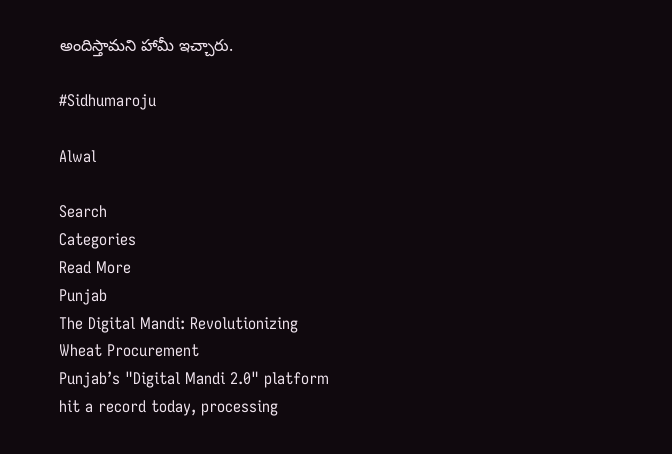అందిస్తామని హామీ ఇచ్చారు.

#Sidhumaroju

Alwal

Search
Categories
Read More
Punjab
The Digital Mandi: Revolutionizing Wheat Procurement
Punjab’s "Digital Mandi 2.0" platform hit a record today, processing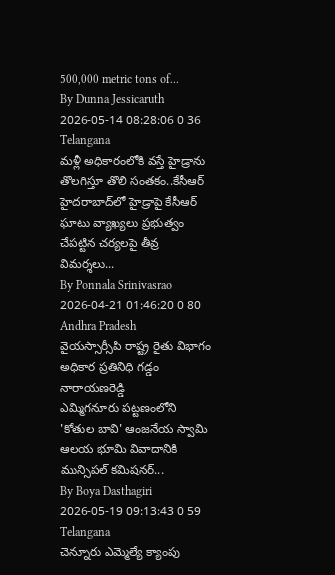500,000 metric tons of...
By Dunna Jessicaruth 2026-05-14 08:28:06 0 36
Telangana
మళ్లీ అధికారంలోకి వస్తే హైడ్రాను తొలగిస్తూ తొలి సంతకం..కేసీఆర్
హైదరాబాద్‌లో హైడ్రాపై కేసీఆర్ ఘాటు వ్యాఖ్యలు ప్రభుత్వం చేపట్టిన చర్యలపై తీవ్ర విమర్శలు...
By Ponnala Srinivasrao 2026-04-21 01:46:20 0 80
Andhra Pradesh
వైయస్సార్సీపి రాష్ట్ర రైతు విభాగం అధికార ప్రతినిధి గడ్డం నారాయణరెడ్డి
ఎమ్మిగనూరు పట్టణంలోని 'కోతుల బావి' ఆంజనేయ స్వామి ఆలయ భూమి వివాదానికి మున్సిపల్ కమిషనర్...
By Boya Dasthagiri 2026-05-19 09:13:43 0 59
Telangana
చెన్నూరు ఎమ్మెల్యే క్యాంపు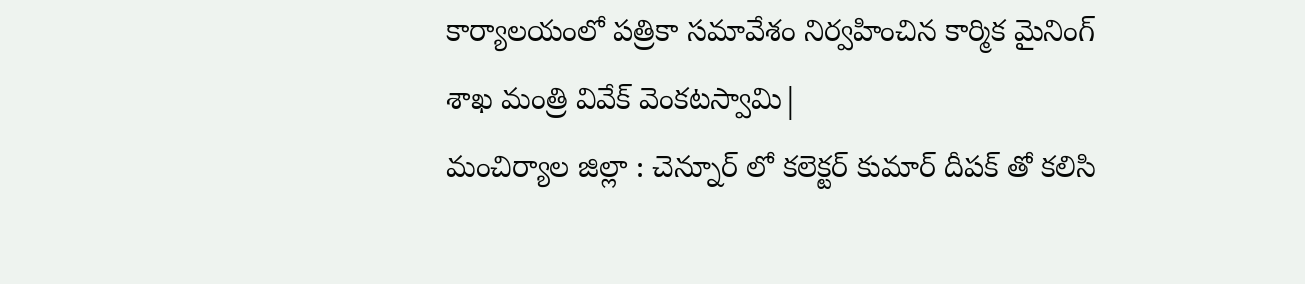కార్యాలయంలో పత్రికా సమావేశం నిర్వహించిన కార్మిక మైనింగ్ శాఖ మంత్రి వివేక్ వెంకటస్వామి|
మంచిర్యాల జిల్లా : చెన్నూర్ లో కలెక్టర్ కుమార్ దీపక్ తో కలిసి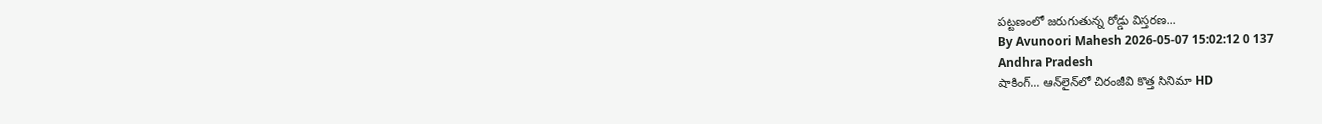పట్టణంలో జరుగుతున్న రోడ్డు విస్తరణ...
By Avunoori Mahesh 2026-05-07 15:02:12 0 137
Andhra Pradesh
షాకింగ్... ఆన్‌లైన్‌లో చిరంజీవి కొత్త సినిమా HD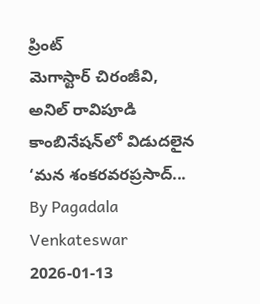ప్రింట్
మెగాస్టార్ చిరంజీవి, అనిల్ రావిపూడి కాంబినేషన్‌లో విడుదలైన ‘మన శంకరవరప్రసాద్...
By Pagadala Venkateswar 2026-01-13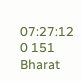07:27:12 0 151
Bharat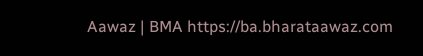Aawaz | BMA https://ba.bharataawaz.com